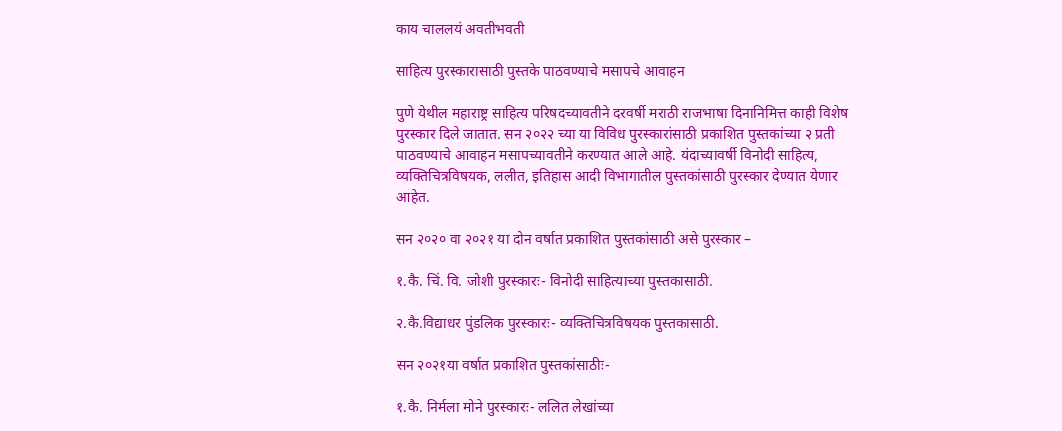काय चाललयं अवतीभवती

साहित्य पुरस्कारासाठी पुस्तके पाठवण्याचे मसापचे आवाहन

पुणे येथील महाराष्ट्र साहित्य परिषदच्यावतीने दरवर्षी मराठी राजभाषा दिनानिमित्त काही विशेष पुरस्कार दिले जातात. सन २०२२ च्या या विविध पुरस्कारांसाठी प्रकाशित पुस्तकांच्या २ प्रती पाठवण्याचे आवाहन मसापच्यावतीने करण्यात आले आहे. यंदाच्यावर्षी विनोदी साहित्य, व्यक्तिचित्रविषयक, ललीत, इतिहास आदी विभागातील पुस्तकांसाठी पुरस्कार देण्यात येणार आहेत.

सन २०२० वा २०२१ या दोन वर्षात प्रकाशित पुस्तकांसाठी असे पुरस्कार –

१.कै. चिं. वि. जोशी पुरस्कारः- विनोदी साहित्याच्या पुस्तकासाठी.

२.कै.विद्याधर पुंडलिक पुरस्कारः- व्यक्तिचित्रविषयक पुस्तकासाठी.

सन २०२१या वर्षात प्रकाशित पुस्तकांसाठीः-

१.कै. निर्मला मोने पुरस्कारः- ललित लेखांच्या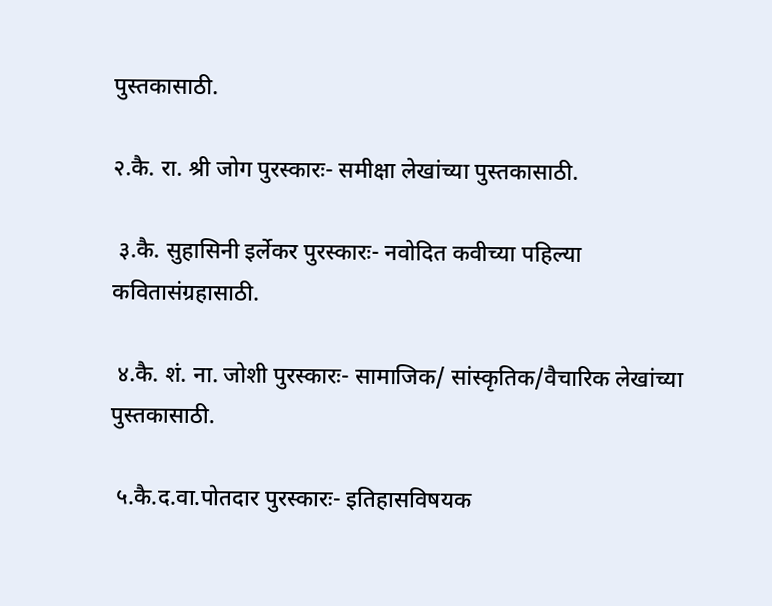पुस्तकासाठी.

२.कै. रा. श्री जोग पुरस्कारः- समीक्षा लेखांच्या पुस्तकासाठी.

 ३.कै. सुहासिनी इर्लेकर पुरस्कारः- नवोदित कवीच्या पहिल्या कवितासंग्रहासाठी.

 ४.कै. शं. ना. जोशी पुरस्कारः- सामाजिक/ सांस्कृतिक/वैचारिक लेखांच्या पुस्तकासाठी.

 ५.कै.द.वा.पोतदार पुरस्कारः- इतिहासविषयक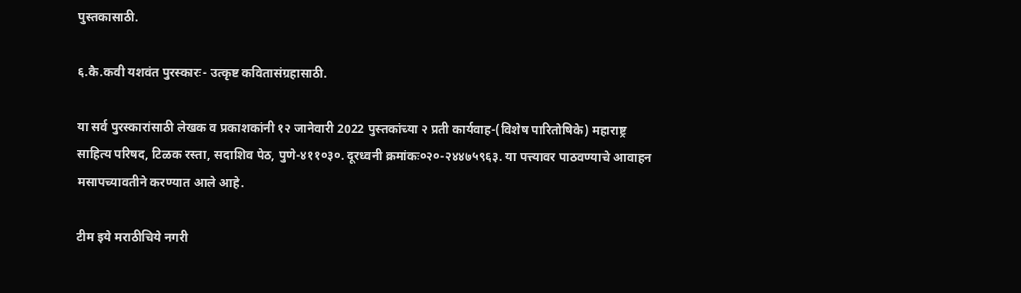पुस्तकासाठी.

६.कै.कवी यशवंत पुरस्कारः- उत्कृष्ट कवितासंग्रहासाठी.

या सर्व पुरस्कारांसाठी लेखक व प्रकाशकांनी १२ जानेवारी 2022 पुस्तकांच्या २ प्रती कार्यवाह-(विशेष पारितोषिके) महाराष्ट्र साहित्य परिषद, टिळक रस्ता, सदाशिव पेठ, पुणे-४११०३०. दूरध्वनी क्रमांकः०२०-२४४७५९६३. या पत्त्यावर पाठवण्याचे आवाहन मसापच्यावतीने करण्यात आले आहे.

टीम इये मराठीचिये नगरी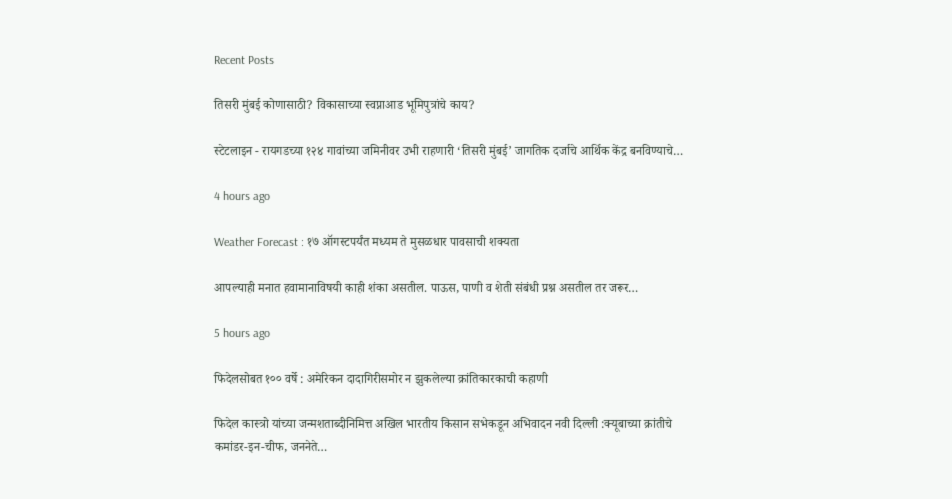Recent Posts

तिसरी मुंबई कोणासाठी? विकासाच्या स्वप्नाआड भूमिपुत्रांचे काय?

स्टेटलाइन - रायगडच्या १२४ गावांच्या जमिनीवर उभी राहणारी ‘तिसरी मुंबई’ जागतिक दर्जाचे आर्थिक केंद्र बनविण्याचे…

4 hours ago

Weather Forecast : १७ ऑगस्टपर्यंत मध्यम ते मुसळधार पावसाची शक्यता

आपल्याही मनात हवामानाविषयी काही शंका असतील. पाऊस, पाणी व शेती संबंधी प्रश्न असतील तर जरूर…

5 hours ago

फिदेलसोबत १०० वर्षे : अमेरिकन दादागिरीसमोर न झुकलेल्या क्रांतिकारकाची कहाणी

फिदेल कास्त्रो यांच्या जन्मशताब्दीनिमित्त अखिल भारतीय किसान सभेकडून अभिवादन नवी दिल्ली :क्यूबाच्या क्रांतीचे कमांडर-इन-चीफ, जननेते…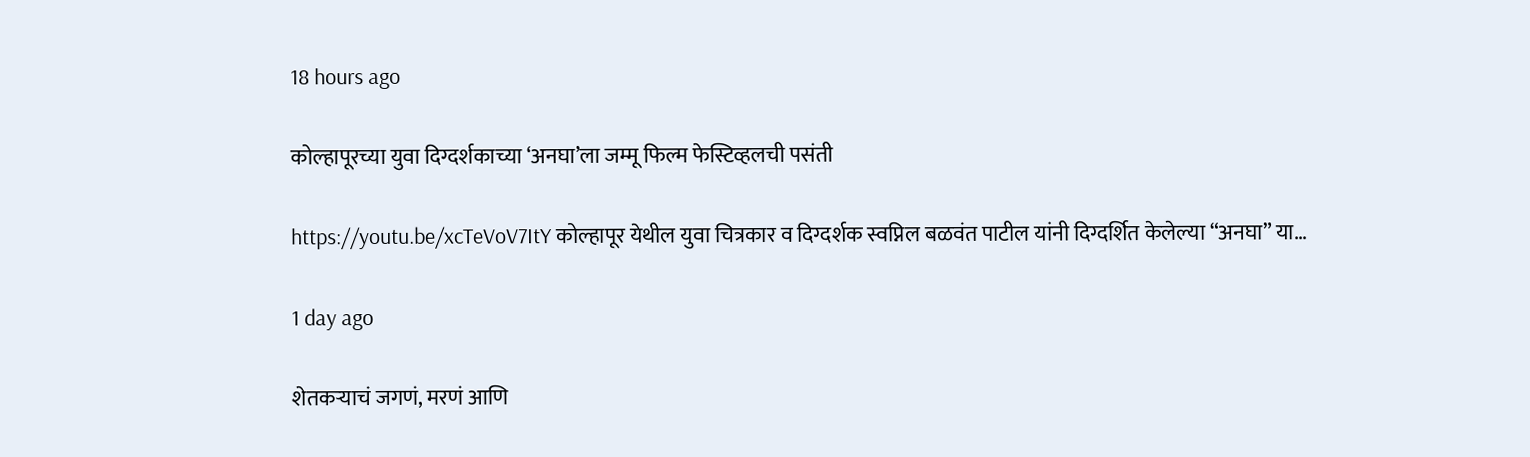18 hours ago

कोल्हापूरच्या युवा दिग्दर्शकाच्या ‘अनघा’ला जम्मू फिल्म फेस्टिव्हलची पसंती

https://youtu.be/xcTeVoV7ItY कोल्हापूर येथील युवा चित्रकार व दिग्दर्शक स्वप्निल बळवंत पाटील यांनी दिग्दर्शित केलेल्या “अनघा” या…

1 day ago

शेतकऱ्याचं जगणं, मरणं आणि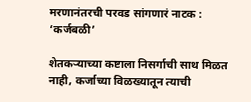मरणानंतरची परवड सांगणारं नाटक : ‘कर्जबळी’

शेतकऱ्याच्या कष्टाला निसर्गाची साथ मिळत नाही, कर्जाच्या विळख्यातून त्याची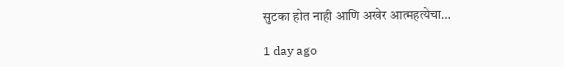सुटका होत नाही आणि अखेर आत्महत्येचा…

1 day ago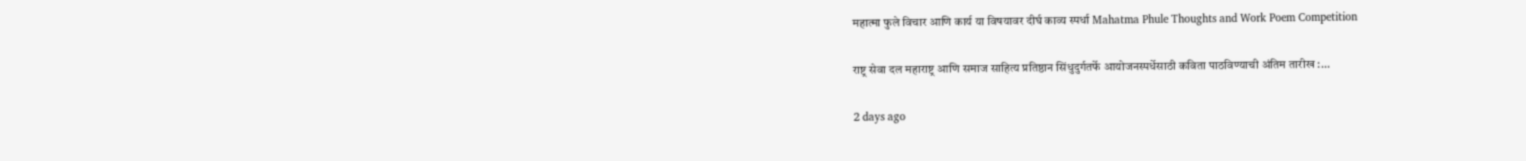महात्मा फुले विचार आणि कार्य या विषयावर दीर्घ काव्य स्पर्धा Mahatma Phule Thoughts and Work Poem Competition

राष्ट्र सेवा दल महाराष्ट्र आणि समाज साहित्य प्रतिष्ठान सिंधुदुर्गतर्फे आयोजनस्पर्धेसाठी कविता पाठविण्याची अंतिम तारीख :…

2 days ago